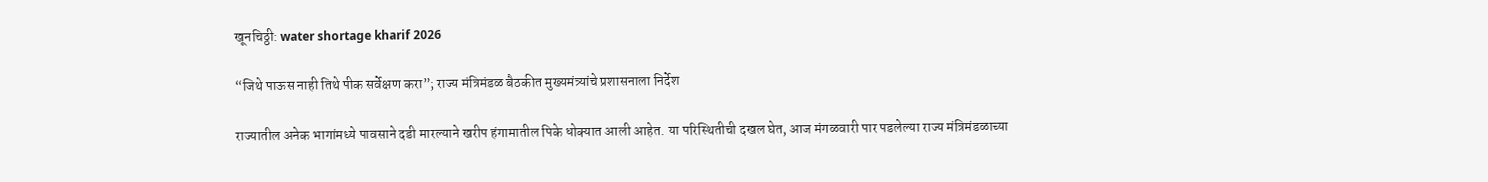खूनचिठ्ठी: water shortage kharif 2026

“जिथे पाऊस नाही तिथे पीक सर्वेक्षण करा”; राज्य मंत्रिमंडळ बैठकीत मुख्यमंत्र्यांचे प्रशासनाला निर्देश

राज्यातील अनेक भागांमध्ये पावसाने दडी मारल्याने खरीप हंगामातील पिके धोक्यात आली आहेत. या परिस्थितीची दखल घेत, आज मंगळवारी पार पडलेल्या राज्य मंत्रिमंडळाच्या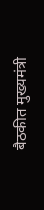बैठकीत मुख्यमंत्री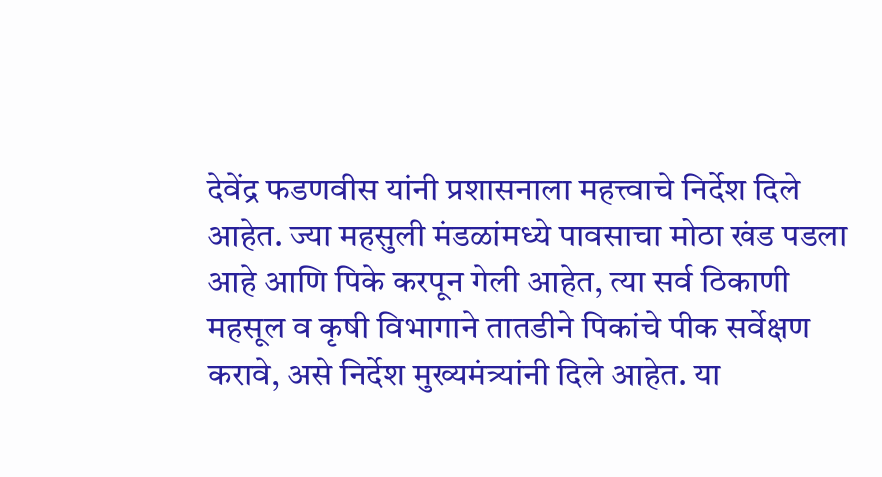देवेंद्र फडणवीस यांनी प्रशासनाला महत्त्वाचे निर्देश दिले आहेत. ज्या महसुली मंडळांमध्ये पावसाचा मोठा खंड पडला आहे आणि पिके करपून गेली आहेत, त्या सर्व ठिकाणी महसूल व कृषी विभागाने तातडीने पिकांचे पीक सर्वेक्षण करावे, असे निर्देश मुख्यमंत्र्यांनी दिले आहेत. या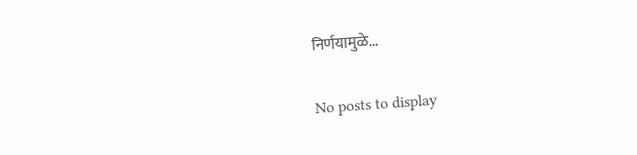निर्णयामुळे...

No posts to display